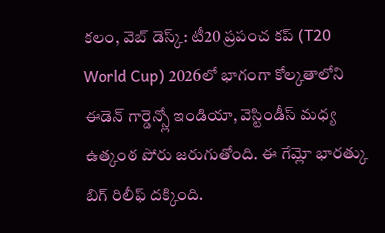కలం, వెబ్ డెస్క్: టీ20 ప్రపంచ కప్ (T20 World Cup) 2026లో భాగంగా కోల్కతాలోని ఈడెన్ గార్డెన్స్లో ఇండియా, వెస్టిండీస్ మధ్య ఉత్కంఠ పోరు జరుగుతోంది. ఈ గేమ్లో భారత్కు బిగ్ రిలీఫ్ దక్కింది.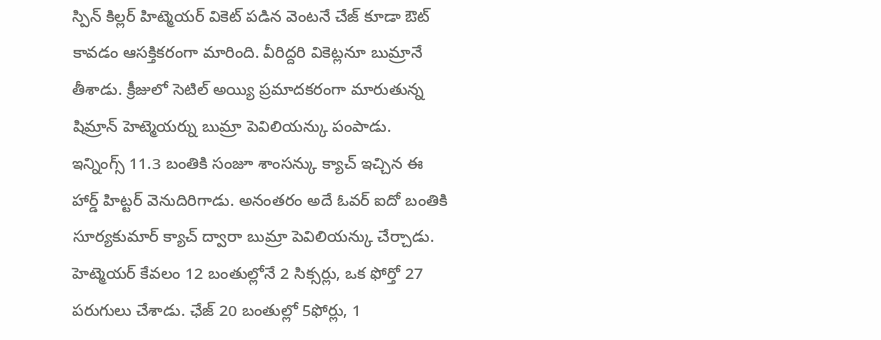స్పిన్ కిల్లర్ హిట్మెయర్ వికెట్ పడిన వెంటనే చేజ్ కూడా ఔట్ కావడం ఆసక్తికరంగా మారింది. వీరిద్దరి వికెట్లనూ బుమ్రానే తీశాడు. క్రీజులో సెటిల్ అయ్యి ప్రమాదకరంగా మారుతున్న షిమ్రాన్ హెట్మెయర్ను బుమ్రా పెవిలియన్కు పంపాడు. ఇన్నింగ్స్ 11.3 బంతికి సంజూ శాంసన్కు క్యాచ్ ఇచ్చిన ఈ హార్డ్ హిట్టర్ వెనుదిరిగాడు. అనంతరం అదే ఓవర్ ఐదో బంతికి సూర్యకుమార్ క్యాచ్ ద్వారా బుమ్రా పెవిలియన్కు చేర్చాడు. హెట్మెయర్ కేవలం 12 బంతుల్లోనే 2 సిక్సర్లు, ఒక ఫోర్తో 27 పరుగులు చేశాడు. ఛేజ్ 20 బంతుల్లో 5ఫోర్లు, 1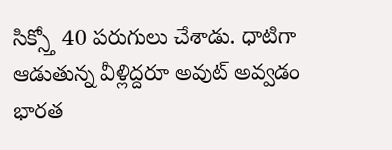సిక్స్తో 40 పరుగులు చేశాడు. ధాటిగా ఆడుతున్న వీళ్లిద్దరూ అవుట్ అవ్వడం భారత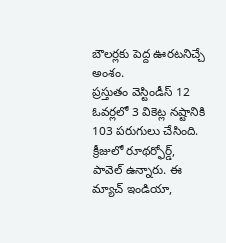బౌలర్లకు పెద్ద ఊరటనిచ్చే అంశం.
ప్రస్తుతం వెస్టిండీస్ 12 ఓవర్లలో 3 వికెట్ల నష్టానికి 103 పరుగులు చేసింది. క్రీజులో రూథర్ఫోర్డ్, పావెల్ ఉన్నారు. ఈ మ్యాచ్ ఇండియా,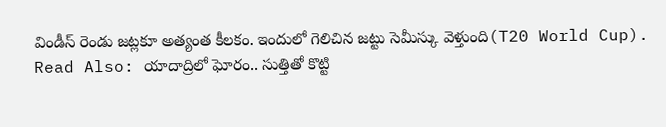విండీస్ రెండు జట్లకూ అత్యంత కీలకం. ఇందులో గెలిచిన జట్టు సెమీస్కు వెళ్తుంది(T20 World Cup).
Read Also: యాదాద్రిలో ఘోరం.. సుత్తితో కొట్టి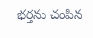భర్తను చంపిన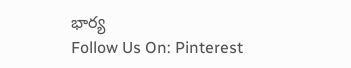భార్య
Follow Us On: Pinterest